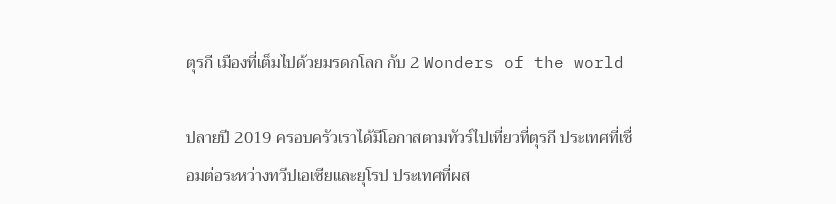ตุรกี เมืองที่เต็มไปด้วยมรดกโลก กับ 2 Wonders of the world

ปลายปี 2019 ครอบครัวเราได้มีโอกาสตามทัวร์ไปเที่ยวที่ตุรกี ประเทศที่เชื่อมต่อระหว่างทวีปเอเซียและยุโรป ประเทศที่ผส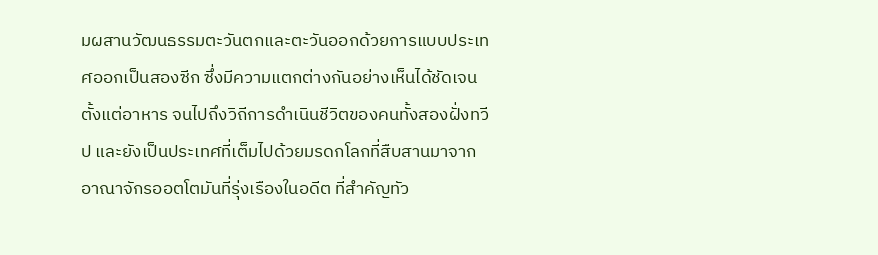มผสานวัฒนธรรมตะวันตกและตะวันออกด้วยการแบบประเทศออกเป็นสองซีก ซึ่งมีความแตกต่างกันอย่างเห็นได้ชัดเจน ตั้งแต่อาหาร จนไปถึงวิถีการดำเนินชีวิตของคนทั้งสองฝั่งทวีป และยังเป็นประเทศที่เต็มไปด้วยมรดกโลกที่สืบสานมาจากอาณาจักรออตโตมันที่รุ่งเรืองในอดีต ที่สำคัญทัว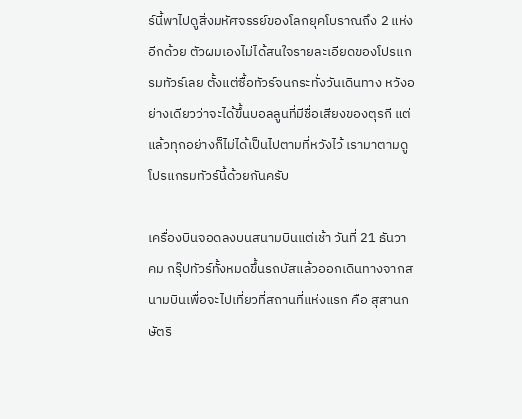ร์นี้พาไปดูสิ่งมหัศจรรย์ของโลกยุคโบราณถึง 2 แห่งอีกด้วย ตัวผมเองไม่ได้สนใจรายละเอียดของโปรแกรมทัวร์เลย ตั้งแต่ซื้อทัวร์จนกระทั่งวันเดินทาง หวังอย่างเดียวว่าจะได้ขึ้นบอลลูนที่มีชื่อเสียงของตุรกี แต่แล้วทุกอย่างก็ไม่ได้เป็นไปตามที่หวังไว้ เรามาตามดูโปรแกรมทัวร์นี้ด้วยกันครับ

เครื่องบินจอดลงบนสนามบินแต่เช้า วันที่ 21 ธันวาคม กรุ๊ปทัวร์ทั้งหมดขึ้นรถบัสแล้วออกเดินทางจากสนามบินเพื่อจะไปเที่ยวที่สถานที่แห่งแรก คือ สุสานกษัตริ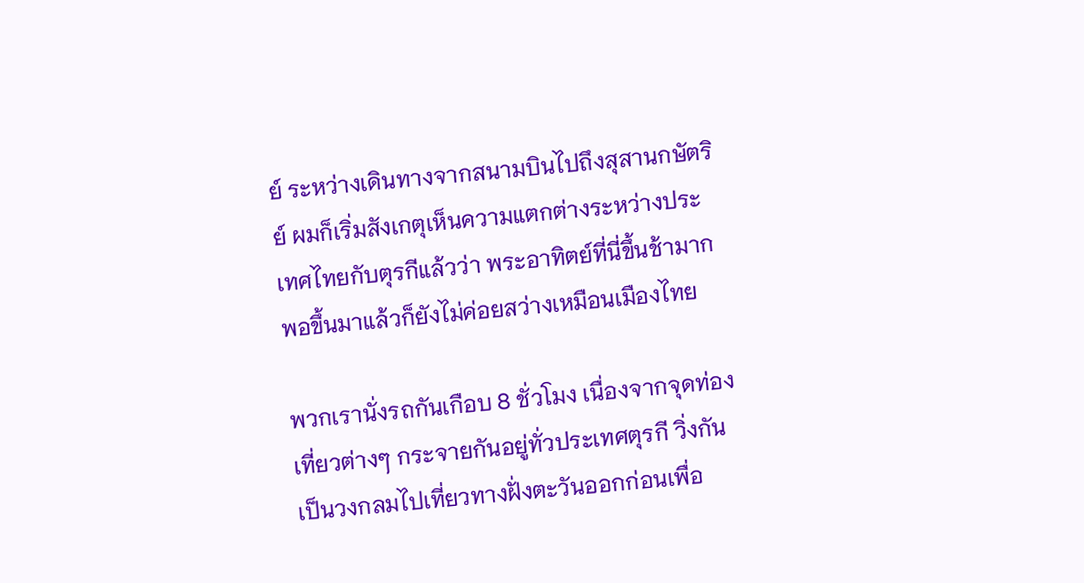ย์ ระหว่างเดินทางจากสนามบินไปถึงสุสานกษัตริย์ ผมก็เริ่มสังเกตุเห็นความแตกต่างระหว่างประเทศไทยกับตุรกีแล้วว่า พระอาทิตย์ที่นี่ขึ้นช้ามาก พอขึ้นมาแล้วก็ยังไม่ค่อยสว่างเหมือนเมืองไทย

พวกเรานั่งรถกันเกือบ 8 ชั่วโมง เนื่องจากจุดท่องเที่ยวต่างๆ กระจายกันอยู่ทั่วประเทศตุรกี วิ่งกันเป็นวงกลมไปเที่ยวทางฝั่งตะวันออกก่อนเพื่อ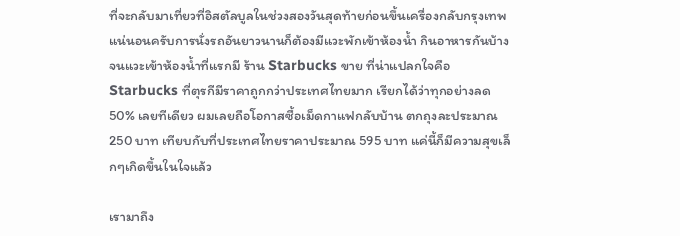ที่จะกลับมาเที่ยวที่อิสตัลบูลในช่วงสองวันสุดท้ายก่อนขึ้นเครื่องกลับกรุงเทพ แน่นอนครับการนั่งรถอันยาวนานก็ต้องมีแวะพักเข้าห้องน้ำ กินอาหารกันบ้าง จนแวะเข้าห้องน้ำที่แรกมี ร้าน Starbucks ขาย ที่น่าแปลกใจคือ Starbucks ที่ตุรกีมีราคาถูกกว่าประเทศไทยมาก เรียกได้ว่าทุกอย่างลด 50% เลยทีเดียว ผมเลยถือโอกาสซื้อเม็ดกาแฟกลับบ้าน ตกถุงละประมาณ 250 บาท เทียบกับที่ประเทศไทยราคาประมาณ 595 บาท แค่นี้ก็มีความสุขเล็กๆเกิดขึ้นในใจแล้ว

เรามาถึง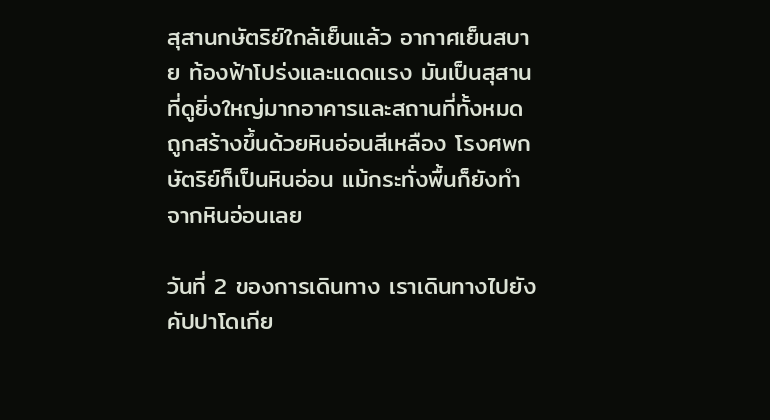สุสานกษัตริย์ใกล้เย็นแล้ว อากาศเย็นสบาย ท้องฟ้าโปร่งและแดดแรง มันเป็นสุสานที่ดูยิ่งใหญ่มากอาคารและสถานที่ทั้งหมดถูกสร้างขึ้นด้วยหินอ่อนสีเหลือง โรงศพกษัตริย์ก็เป็นหินอ่อน แม้กระทั่งพื้นก็ยังทำจากหินอ่อนเลย

วันที่ 2 ของการเดินทาง เราเดินทางไปยังคัปปาโดเกีย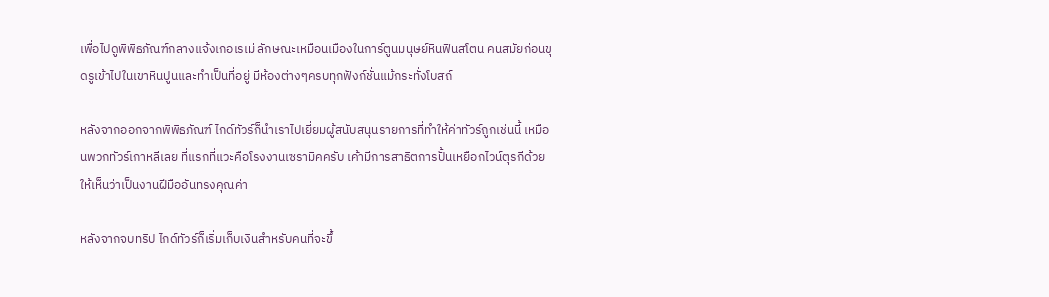เพื่อไปดูพิพิธภัณฑ์กลางแจ้งเกอเรเม่ ลักษณะเหมือนเมืองในการ์ตูนมนุษย์หินฟินสโตน คนสมัยก่อนขุดรูเข้าไปในเขาหินปูนและทำเป็นที่อยู่ มีห้องต่างๆครบทุกฟังก์ชั่นแม้กระทั่งโบสถ์

หลังจากออกจากพิพิธภัณฑ์ ไกด์ทัวร์ก็นำเราไปเยี่ยมผู้สนับสนุนรายการที่ทำให้ค่าทัวร์ถูกเช่นนี้ เหมือนพวกทัวร์เกาหลีเลย ที่แรกที่แวะคือโรงงานเซรามิคครับ เค้ามีการสาธิตการปั้นเหยือกไวน์ตุรกีด้วย ให้เห็นว่าเป็นงานฝีมืออันทรงคุณค่า

หลังจากจบทริป ไกด์ทัวร์ก็เริ่มเก็บเงินสำหรับคนที่จะขึ้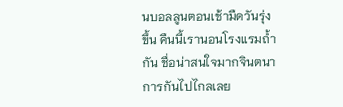นบอลลูนตอนเช้ามืดวันรุ่งขึ้น คืนนี้เรานอนโรงแรมถ้ำกัน ชื่อน่าสนใจมากจินตนาการกันไปไกลเลย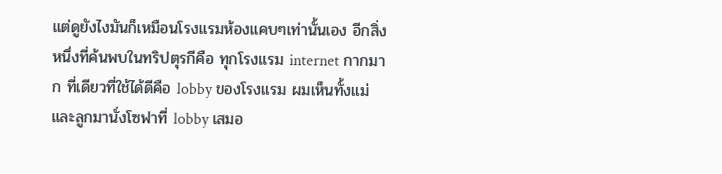แต่ดูยังไงมันก็เหมือนโรงแรมห้องแคบๆเท่านั้นเอง อีกสิ่งหนึ่งที่ค้นพบในทริปตุรกีคือ ทุกโรงแรม internet กากมาก ที่เดียวที่ใช้ได้ดีคือ lobby ของโรงแรม ผมเห็นทั้งแม่และลูกมานั่งโซฟาที่ lobby เสมอ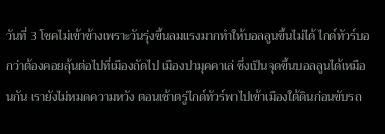วันที่ 3 โชคไม่เข้าข้างเพราะวันรุ่งขึ้นลมแรงมากทำให้บอลลูนขึ้นไม่ได้ ไกด์ทัวร์บอกว่าต้องคอยลุ้นต่อไปที่เมืองถัดไป เมืองปามุคคาเล่ ซึ่งเป็นจุดขึ้นบอลลูนได้เหมือนกัน เรายังไม่หมดความหวัง ตอนเช้าตรู่ไกด์ทัวร์พาไปเข้าเมืองใต้ดินก่อนขับรถ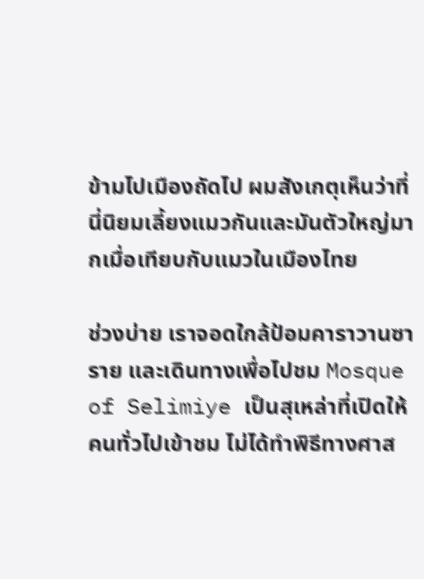ข้ามไปเมืองถัดไป ผมสังเกตุเห็นว่าที่นี่นิยมเลี้ยงแมวกันและมันตัวใหญ่มากเมื่อเทียบกับแมวในเมืองไทย

ช่วงบ่าย เราจอดใกล้ป้อมคาราวานซาราย และเดินทางเพื่อไปชม Mosque of Selimiye เป็นสุเหล่าที่เปิดให้คนทั่วไปเข้าชม ไม่ได้ทำพิธีทางศาส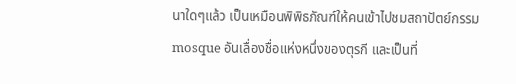นาใดๆแล้ว เป็นเหมือนพิพิธภัณฑ์ให้คนเข้าไปชมสถาปัตย์กรรม mosque อันเลื่องชื่อแห่งหนึ่งของตุรกี และเป็นที่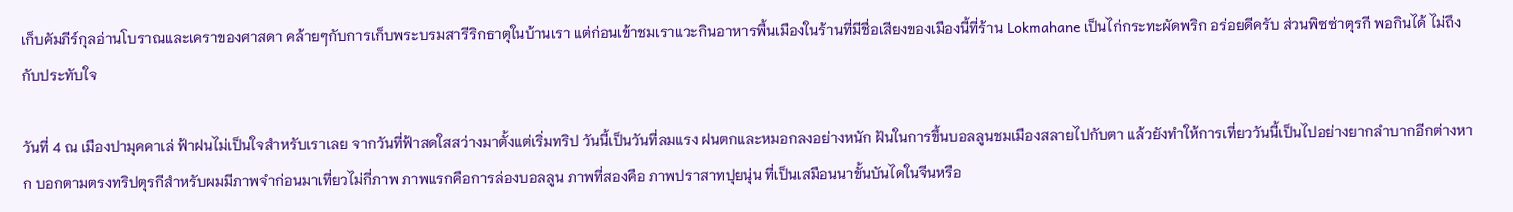เก็บคัมภีร์กุลอ่านโบราณและเคราของศาสดา คล้ายๆกับการเก็บพระบรมสารีริกธาตุในบ้านเรา แต่ก่อนเข้าชมเราแวะกินอาหารพื้นเมืองในร้านที่มีชื่อเสียงของเมืองนี้ที่ร้าน Lokmahane เป็นไก่กระทะผัดพริก อร่อยดีครับ ส่วนพิซซ่าตุรกี พอกินได้ ไม่ถึงกับประทับใจ

วันที่ 4 ณ เมืองปามุคคาเล่ ฟ้าฝนไม่เป็นใจสำหรับเราเลย จากวันที่ฟ้าสดใสสว่างมาตั้งแต่เริ่มทริป วันนี้เป็นวันที่ลมแรง ฝนตกและหมอกลงอย่างหนัก ฝันในการขึ้นบอลลูนชมเมืองสลายไปกับตา แล้วยังทำให้การเที่ยววันนี้เป็นไปอย่างยากลำบากอีกต่างหาก บอกตามตรงทริปตุรกีสำหรับผมมีภาพจำก่อนมาเที่ยวไม่กี่ภาพ ภาพแรกคือการล่องบอลลูน ภาพที่สองคือ ภาพปราสาทปุยนุ่น ที่เป็นเสมือนนาขั้นบันไดในจีนหรือ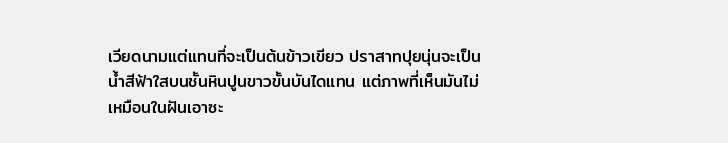เวียดนามแต่แทนที่จะเป็นต้นข้าวเขียว ปราสาทปุยนุ่นจะเป็นน้ำสีฟ้าใสบนชั้นหินปูนขาวขั้นบันไดแทน แต่ภาพที่เห็นมันไม่เหมือนในฝันเอาซะ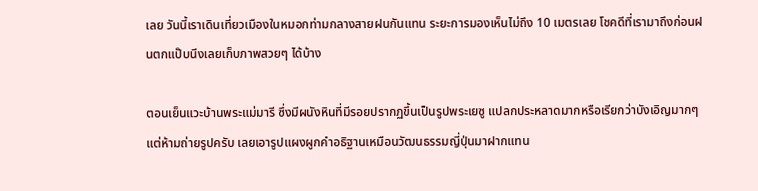เลย วันนี้เราเดินเที่ยวเมืองในหมอกท่ามกลางสายฝนกันแทน ระยะการมองเห็นไม่ถึง 10 เมตรเลย โชคดีที่เรามาถึงก่อนฝนตกแป๊บนึงเลยเก็บภาพสวยๆ ได้บ้าง

ตอนเย็นแวะบ้านพระแม่มารี ซึ่งมีผนังหินที่มีรอยปรากฏขึ้นเป็นรูปพระเยซู แปลกประหลาดมากหรือเรียกว่าบังเอิญมากๆ แต่ห้ามถ่ายรูปครับ เลยเอารูปแผงผูกคำอธิฐานเหมือนวัฒนธรรมญี่ปุ่นมาฝากแทน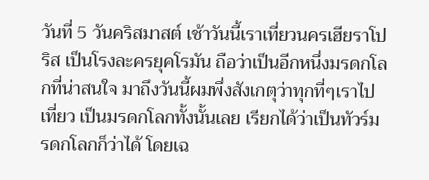วันที่ 5 วันคริสมาสต์ เช้าวันนี้เราเที่ยวนครเฮียราโปริส เป็นโรงละครยุคโรมัน ถือว่าเป็นอีกหนึ่งมรดกโลกที่น่าสนใจ มาถึงวันนี้ผมพึ่งสังเกตุว่าทุกที่ๆเราไปเที่ยว เป็นมรดกโลกทั้งนั้นเลย เรียกได้ว่าเป็นทัวร์มรดกโลกก็ว่าได้ โดยเฉ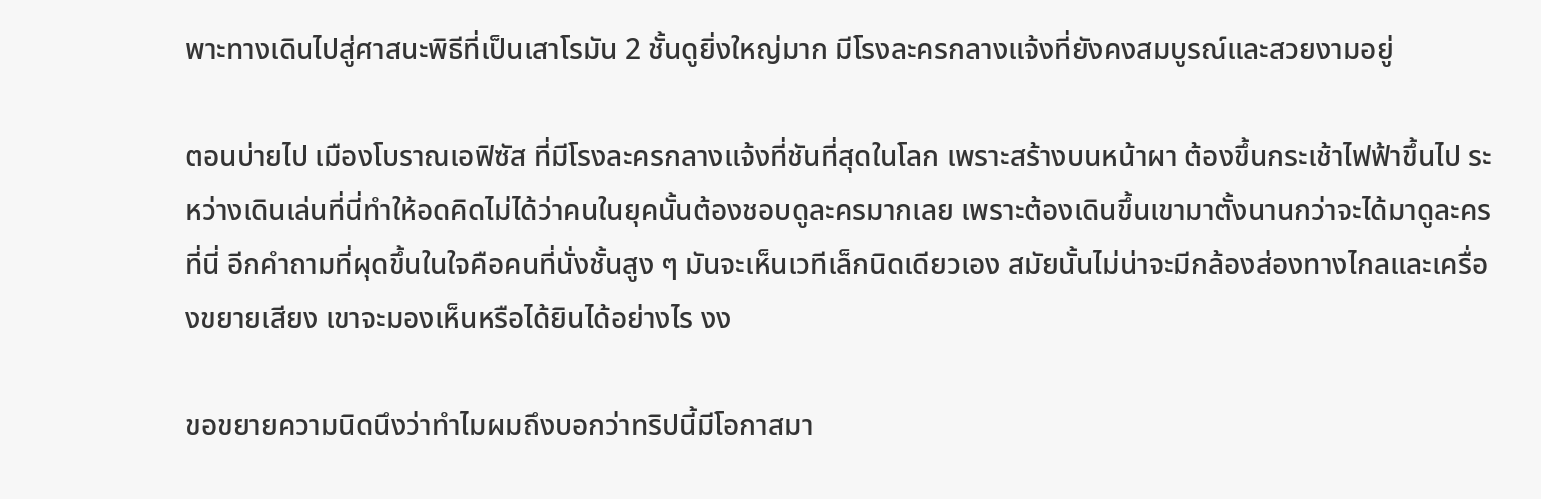พาะทางเดินไปสู่ศาสนะพิธีที่เป็นเสาโรมัน 2 ชั้นดูยิ่งใหญ่มาก มีโรงละครกลางแจ้งที่ยังคงสมบูรณ์และสวยงามอยู่

ตอนบ่ายไป เมืองโบราณเอฟิซัส ที่มีโรงละครกลางแจ้งที่ชันที่สุดในโลก เพราะสร้างบนหน้าผา ต้องขึ้นกระเช้าไฟฟ้าขึ้นไป ระหว่างเดินเล่นที่นี่ทำให้อดคิดไม่ได้ว่าคนในยุคนั้นต้องชอบดูละครมากเลย เพราะต้องเดินขึ้นเขามาตั้งนานกว่าจะได้มาดูละครที่นี่ อีกคำถามที่ผุดขึ้นในใจคือคนที่นั่งชั้นสูง ๆ มันจะเห็นเวทีเล็กนิดเดียวเอง สมัยนั้นไม่น่าจะมีกล้องส่องทางไกลและเครื่องขยายเสียง เขาจะมองเห็นหรือได้ยินได้อย่างไร งง

ขอขยายความนิดนึงว่าทำไมผมถึงบอกว่าทริปนี้มีโอกาสมา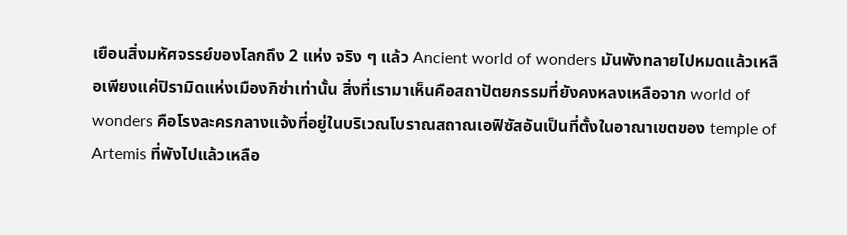เยือนสิ่งมหัศจรรย์ของโลกถึง 2 แห่ง จริง ๆ แล้ว Ancient world of wonders มันพังทลายไปหมดแล้วเหลือเพียงแค่ปิรามิดแห่งเมืองกิซ่าเท่านั้น สิ่งที่เรามาเห็นคือสถาปัตยกรรมที่ยังคงหลงเหลือจาก world of wonders คือโรงละครกลางแจ้งที่อยู่ในบริเวณโบราณสถาณเอฟิซัสอันเป็นที่ตั้งในอาณาเขตของ temple of Artemis ที่พังไปแล้วเหลือ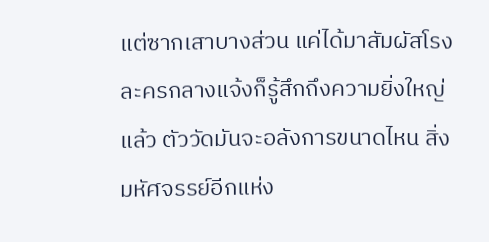แต่ซากเสาบางส่วน แค่ได้มาสัมผัสโรงละครกลางแจ้งก็รู้สึกถึงความยิ่งใหญ่แล้ว ตัววัดมันจะอลังการขนาดไหน สิ่งมหัศจรรย์อีกแห่ง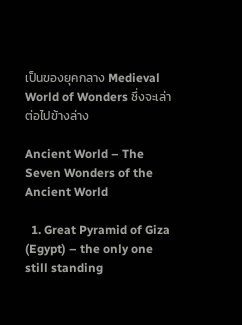เป็นของยุคกลาง Medieval World of Wonders ซึ่งจะเล่าต่อไปข้างล่าง

Ancient World – The Seven Wonders of the Ancient World

  1. Great Pyramid of Giza (Egypt) – the only one still standing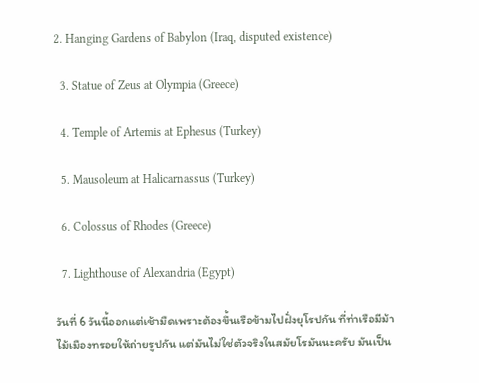2. Hanging Gardens of Babylon (Iraq, disputed existence)

  3. Statue of Zeus at Olympia (Greece)

  4. Temple of Artemis at Ephesus (Turkey)

  5. Mausoleum at Halicarnassus (Turkey)

  6. Colossus of Rhodes (Greece)

  7. Lighthouse of Alexandria (Egypt)

วันที่ 6 วันนี้ออกแต่เช้ามืดเพราะต้องขึ้นเรือข้ามไปฝั่งยุโรปกัน ที่ท่าเรือมีม้าไม้เมืองทรอยให้ถ่ายรูปกัน แต่มันไม่ใช่ตัวจริงในสมัยโรมันนะครับ มันเป็น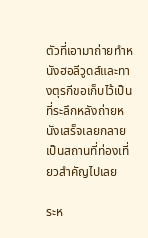ตัวที่เอามาถ่ายทำหนังฮอลีวูดส์และทางตุรกีขอเก็บไว้เป็นที่ระลึกหลังถ่ายหนังเสร็จเลยกลายเป็นสถานที่ท่องเที่ยวสำคัญไปเลย

ระห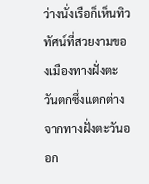ว่างนั่งเรือก็เห็นทิวทัศน์ที่สวยงามของเมืองทางฝั่งตะวันตกซึ่งแตกต่างจากทางฝั่งตะวันออก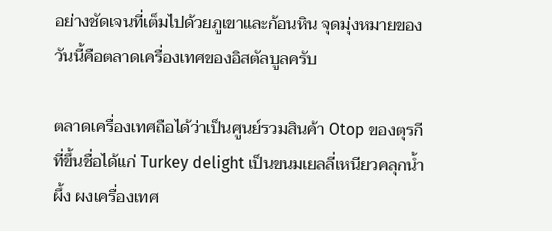อย่างชัดเจนที่เต็มไปด้วยภูเขาและก้อนหิน จุดมุ่งหมายของวันนี้คือตลาดเครื่องเทศของอิสตัลบูลครับ

ตลาดเครื่องเทศถือได้ว่าเป็นศูนย์รวมสินค้า Otop ของตุรกี ที่ขึ้นชื่อได้แก่ Turkey delight เป็นขนมเยลลี่เหนียวคลุกน้ำผึ้ง ผงเครื่องเทศ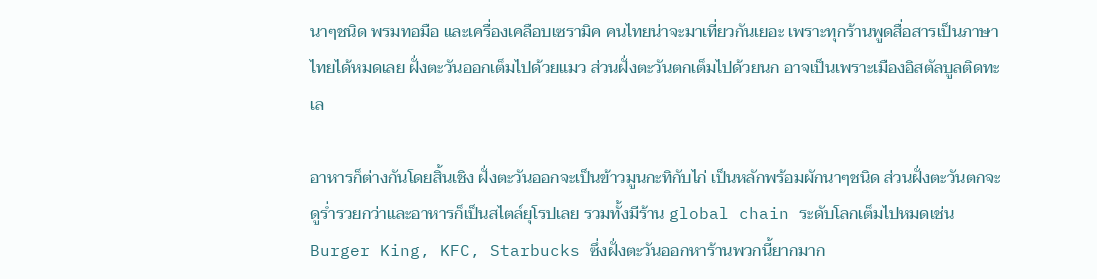นาๆชนิด พรมทอมือ และเครื่องเคลือบเซรามิค คนไทยน่าจะมาเที่ยวกันเยอะ เพราะทุกร้านพูดสื่อสารเป็นภาษาไทยได้หมดเลย ฝั่งตะวันออกเต็มไปด้วยแมว ส่วนฝั่งตะวันตกเต็มไปด้วยนก อาจเป็นเพราะเมืองอิสตัลบูลติดทะเล

อาหารก็ต่างกันโดยสิ้นเชิง ฝั่งตะวันออกจะเป็นข้าวมูนกะทิกับไก่ เป็นหลักพร้อมผักนาๆชนิด ส่วนฝั่งตะวันตกจะดูร่ำรวยกว่าและอาหารก็เป็นสไตล์ยุโรปเลย รวมทั้งมีร้าน global chain ระดับโลกเต็มไปหมดเช่น Burger King, KFC, Starbucks ซึ่งฝั่งตะวันออกหาร้านพวกนี้ยากมาก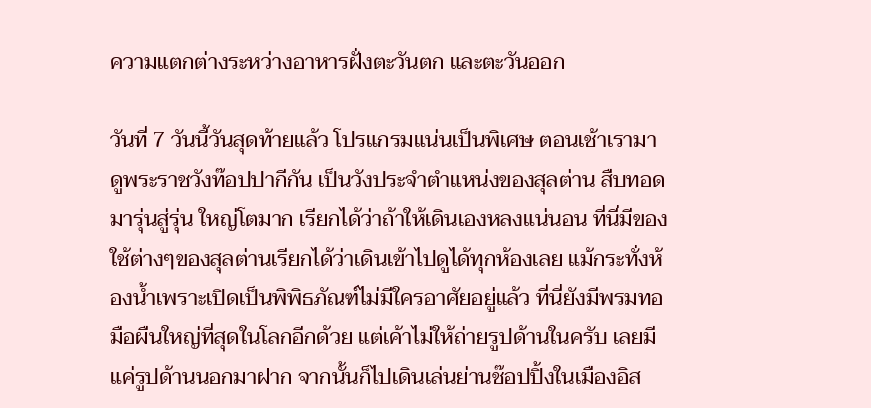ความแตกต่างระหว่างอาหารฝั่งตะวันตก และตะวันออก

วันที่ 7 วันนี้วันสุดท้ายแล้ว โปรแกรมแน่นเป็นพิเศษ ตอนเช้าเรามาดูพระราชวังท๊อปปากีกัน เป็นวังประจำตำแหน่งของสุลต่าน สืบทอดมารุ่นสู่รุ่น ใหญ่โตมาก เรียกได้ว่าถ้าให้เดินเองหลงแน่นอน ที่นี่มีของใช้ต่างๆของสุลต่านเรียกได้ว่าเดินเข้าไปดูได้ทุกห้องเลย แม้กระทั่งห้องน้ำเพราะเปิดเป็นพิพิธภัณฑ์ไม่มีใครอาศัยอยู่แล้ว ที่นี่ยังมีพรมทอมือผืนใหญ่ที่สุดในโลกอีกด้วย แต่เค้าไม่ให้ถ่ายรูปด้านในครับ เลยมีแค่รูปด้านนอกมาฝาก จากนั้นก็ไปเดินเล่นย่านช๊อปปิ้งในเมืองอิส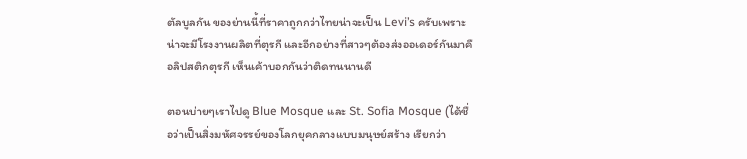ตัลบูลกัน ของย่านนี้ที่ราคาถูกกว่าไทยน่าจะเป็น Levi’s ครับเพราะน่าจะมีโรงงานผลิตที่ตุรกี และอีกอย่างที่สาวๆต้องส่งออเดอร์กันมาคือลิปสติกตุรกี เห็นเค้าบอกกันว่าติดทนนานดี

ตอนบ่ายๆเราไปดู Blue Mosque และ St. Sofia Mosque (ได้ชื่อว่าเป็นสิ่งมหัศจรรย์ของโลกยุคกลางแบบมนุษย์สร้าง เรียกว่า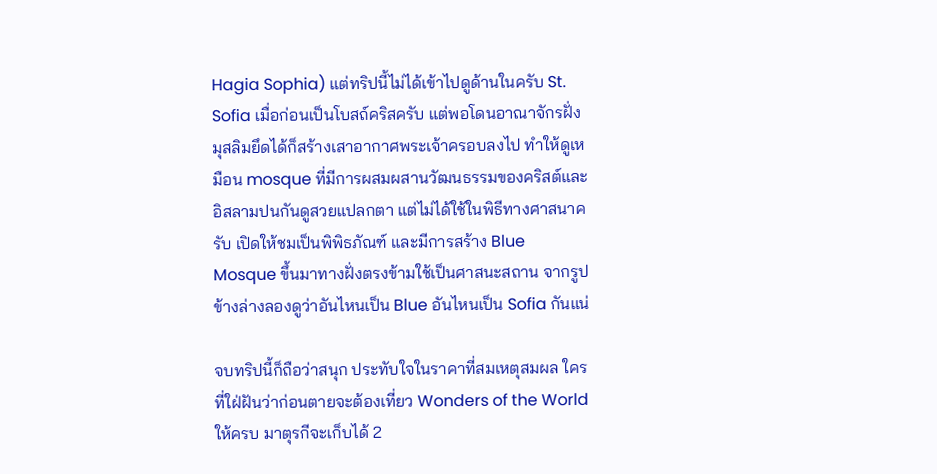Hagia Sophia) แต่ทริปนี้ไม่ได้เข้าไปดูด้านในครับ St. Sofia เมื่อก่อนเป็นโบสถ์คริสครับ แต่พอโดนอาณาจักรฝั่งมุสลิมยึดได้ก็สร้างเสาอากาศพระเจ้าครอบลงไป ทำให้ดูเหมือน mosque ที่มีการผสมผสานวัฒนธรรมของคริสต์และอิสลามปนกันดูสวยแปลกตา แต่ไม่ได้ใช้ในพิธีทางศาสนาครับ เปิดให้ชมเป็นพิพิธภัณฑ์ และมีการสร้าง Blue Mosque ขึ้นมาทางฝั่งตรงข้ามใช้เป็นศาสนะสถาน จากรูปข้างล่างลองดูว่าอันไหนเป็น Blue อันไหนเป็น Sofia กันแน่

จบทริปนี้ก็ถือว่าสนุก ประทับใจในราคาที่สมเหตุสมผล ใครที่ใฝ่ฝันว่าก่อนตายจะต้องเที่ยว Wonders of the World ให้ครบ มาตุรกีจะเก็บได้ 2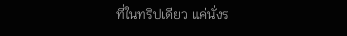ที่ในทริปเดียว แค่นั่งร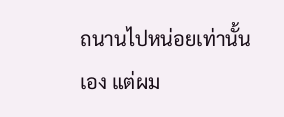ถนานไปหน่อยเท่านั้นเอง แต่ผม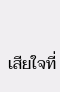เสียใจที่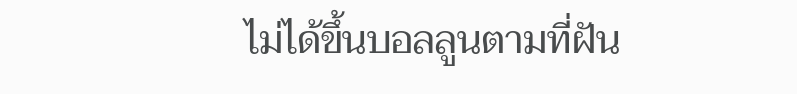ไม่ได้ขึ้นบอลลูนตามที่ฝัน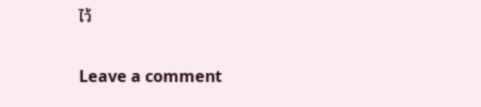ไว้

Leave a comment